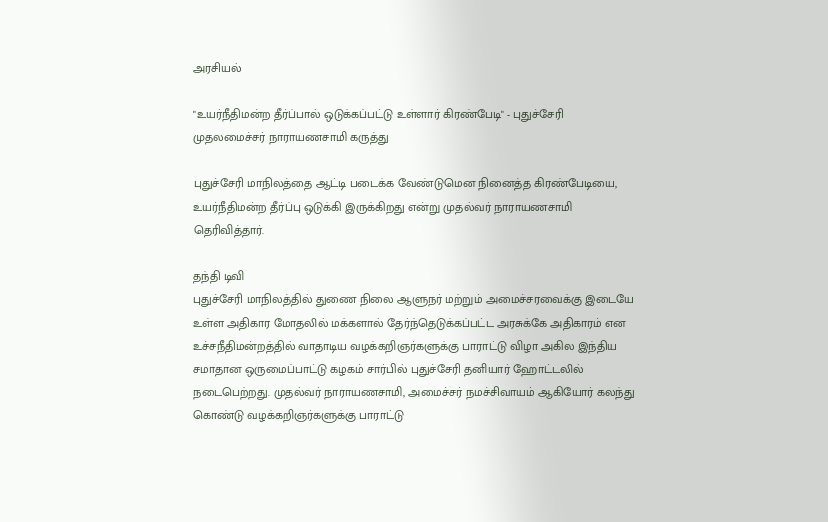அரசியல்

"உயர்நீதிமன்ற தீர்ப்பால் ஒடுக்கப்பட்டு உள்ளார் கிரண்பேடி" - புதுச்சேரி முதலமைச்சர் நாராயணசாமி கருத்து

புதுச்சேரி மாநிலத்தை ஆட்டி படைக்க வேண்டுமென நினைத்த கிரண்பேடியை, உயர்நீதிமன்ற தீர்ப்பு ஒடுக்கி இருக்கிறது என்று முதல்வர் நாராயணசாமி தெரிவித்தார்.

தந்தி டிவி
புதுச்சேரி மாநிலத்தில் துணை நிலை ஆளுநர் மற்றும் அமைச்சரவைக்கு இடையே உள்ள அதிகார மோதலில் மக்களால் தேர்ந்தெடுக்கப்பட்ட அரசுக்கே அதிகாரம் என உச்சநீதிமன்றத்தில் வாதாடிய வழக்கறிஞர்களுக்கு பாராட்டு விழா அகில இந்திய சமாதான ஒருமைப்பாட்டு கழகம் சார்பில் புதுச்சேரி தனியார் ஹோட்டலில் நடைபெற்றது. முதல்வர் நாராயணசாமி, அமைச்சர் நமச்சிவாயம் ஆகியோர் கலந்து கொண்டு வழக்கறிஞர்களுக்கு பாராட்டு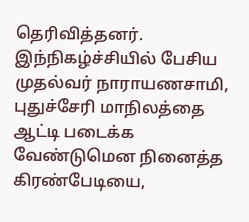தெரிவித்தனர். இந்நிகழ்ச்சியில் பேசிய முதல்வர் நாராயணசாமி, புதுச்சேரி மாநிலத்தை ஆட்டி படைக்க வேண்டுமென நினைத்த கிரண்பேடியை,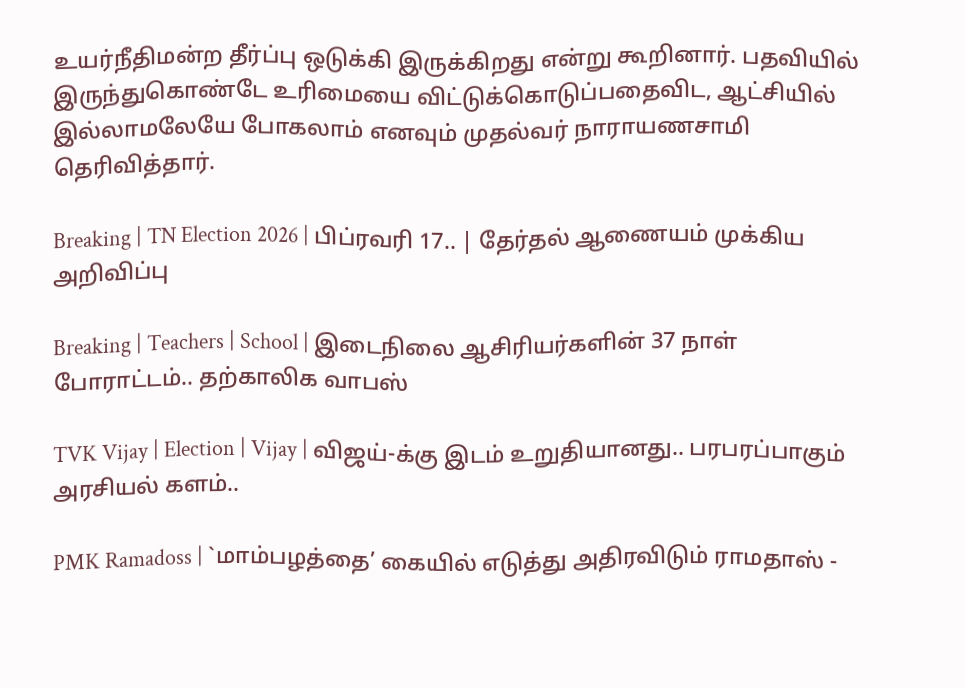உயர்நீதிமன்ற தீர்ப்பு ஒடுக்கி இருக்கிறது என்று கூறினார். பதவியில் இருந்துகொண்டே உரிமையை விட்டுக்கொடுப்பதைவிட, ஆட்சியில் இல்லாமலேயே போகலாம் எனவும் முதல்வர் நாராயணசாமி தெரிவித்தார்.

Breaking | TN Election 2026 | பிப்ரவரி 17.. | தேர்தல் ஆணையம் முக்கிய அறிவிப்பு

Breaking | Teachers | School | இடைநிலை ஆசிரியர்களின் 37 நாள் போராட்டம்.. தற்காலிக வாபஸ்

TVK Vijay | Election | Vijay | விஜய்-க்கு இடம் உறுதியானது.. பரபரப்பாகும் அரசியல் களம்..

PMK Ramadoss | `மாம்பழத்தை’ கையில் எடுத்து அதிரவிடும் ராமதாஸ் -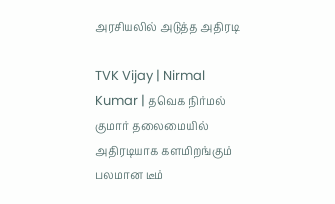அரசியலில் அடுத்த அதிரடி

TVK Vijay | Nirmal Kumar | தவெக நிர்மல் குமார் தலைமையில் அதிரடியாக களமிறங்கும் பலமான டீம்